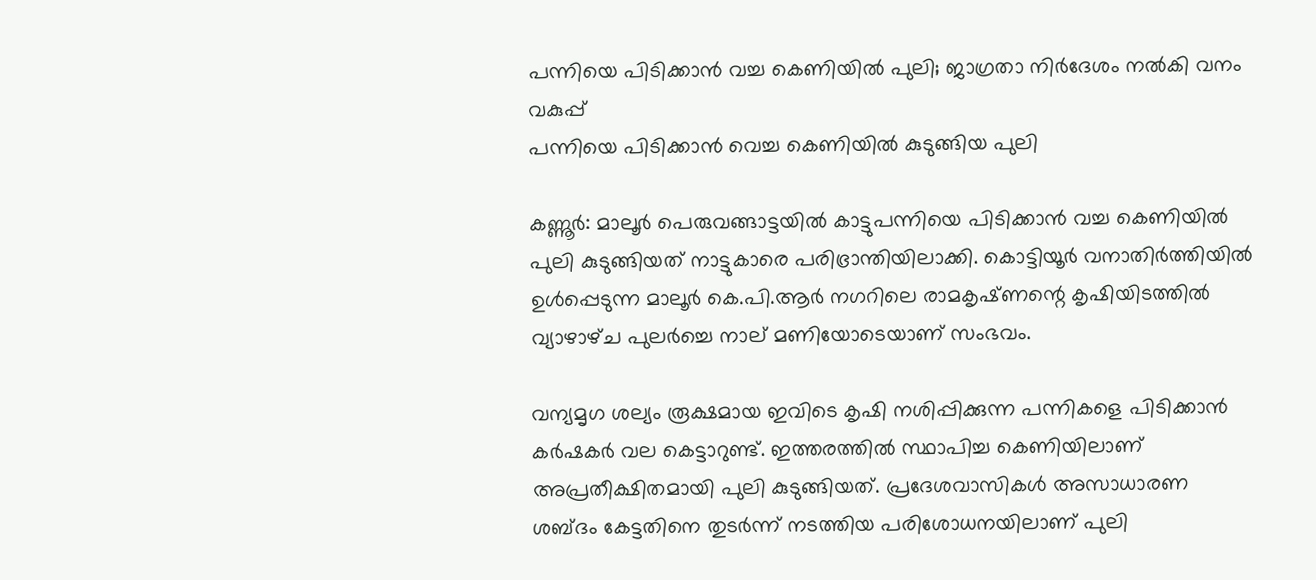പന്നിയെ പിടിക്കാൻ വച്ച കെണിയിൽ പുലി; ജാഗ്രതാ നിർദേശം നൽകി വനം വകുപ്പ്
പന്നിയെ പിടിക്കാൻ വെച്ച കെണിയിൽ കുടുങ്ങിയ പുലി

കണ്ണൂർ: മാലൂർ പെരുവങ്ങാട്ടയിൽ കാട്ടുപന്നിയെ പിടിക്കാൻ വച്ച കെണിയിൽ പുലി കുടുങ്ങിയത് നാട്ടുകാരെ പരിഭ്രാന്തിയിലാക്കി. കൊട്ടിയൂർ വനാതിർത്തിയിൽ ഉൾപ്പെടുന്ന മാലൂർ കെ.പി.ആർ നഗറിലെ രാമകൃഷ്‌ണന്റെ കൃഷിയിടത്തിൽ വ്യാഴാഴ്‌ച പുലർച്ചെ നാല് മണിയോടെയാണ് സംഭവം.

വന്യമൃഗ ശല്യം രൂക്ഷമായ ഇവിടെ കൃഷി നശിപ്പിക്കുന്ന പന്നികളെ പിടിക്കാൻ കർഷകർ വല കെട്ടാറുണ്ട്. ഇത്തരത്തിൽ സ്ഥാപിച്ച കെണിയിലാണ് അപ്രതീക്ഷിതമായി പുലി കുടുങ്ങിയത്. പ്രദേശവാസികൾ അസാധാരണ ശബ്ദം കേട്ടതിനെ തുടർന്ന് നടത്തിയ പരിശോധനയിലാണ് പുലി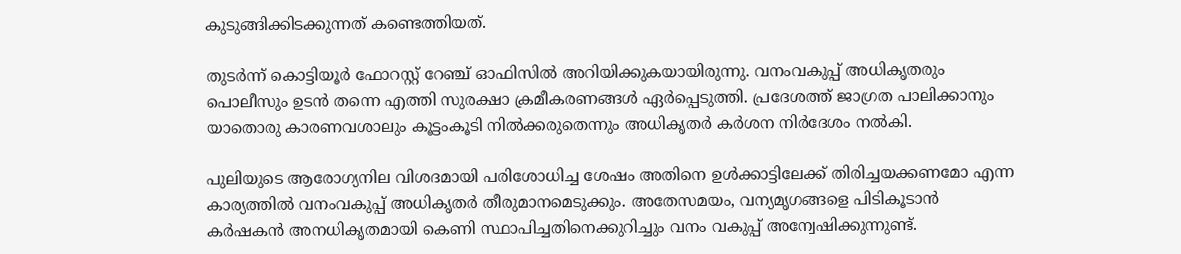കുടുങ്ങിക്കിടക്കുന്നത് കണ്ടെത്തിയത്.

തുടർന്ന് കൊട്ടിയൂർ ഫോറസ്റ്റ് റേഞ്ച് ഓഫിസിൽ അറിയിക്കുകയായിരുന്നു. വനംവകുപ്പ് അധികൃതരും പൊലീസും ഉടൻ തന്നെ എത്തി സുരക്ഷാ ക്രമീകരണങ്ങൾ ഏർപ്പെടുത്തി. പ്രദേശത്ത് ജാഗ്രത പാലിക്കാനും യാതൊരു കാരണവശാലും കൂട്ടംകൂടി നിൽക്കരുതെന്നും അധികൃതർ കർശന നിർദേശം നൽകി.

പുലിയുടെ ആരോഗ്യനില വിശദമായി പരിശോധിച്ച ശേഷം അതിനെ ഉൾക്കാട്ടിലേക്ക് തിരിച്ചയക്കണമോ എന്ന കാര്യത്തിൽ വനംവകുപ്പ് അധികൃതർ തീരുമാനമെടുക്കും. അതേസമയം, വന്യമൃഗങ്ങളെ പിടികൂടാൻ കർഷകൻ അനധികൃതമായി കെണി സ്ഥാപിച്ചതിനെക്കുറിച്ചും വനം വകുപ്പ് അന്വേഷിക്കുന്നുണ്ട്.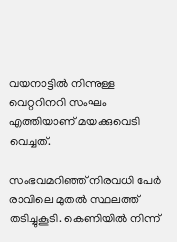വയനാട്ടിൽ നിന്നുള്ള വെറ്ററിനറി സംഘം എത്തിയാണ് മയക്കുവെടി വെച്ചത്.

സംഭവമറിഞ്ഞ് നിരവധി പേർ രാവിലെ മുതൽ സ്ഥലത്ത് തടിച്ചുകൂടി. കെണിയിൽ നിന്ന്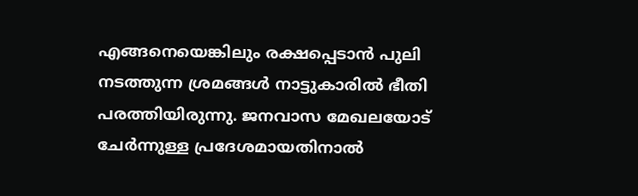എങ്ങനെയെങ്കിലും രക്ഷപ്പെടാൻ പുലി നടത്തുന്ന ശ്രമങ്ങൾ നാട്ടുകാരിൽ ഭീതി പരത്തിയിരുന്നു. ജനവാസ മേഖലയോട് ചേർന്നുള്ള പ്രദേശമായതിനാൽ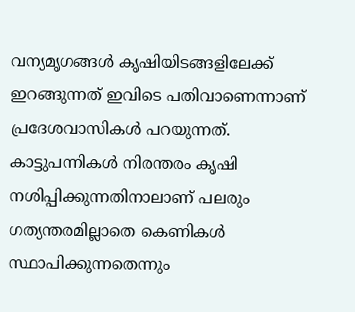വന്യമൃഗങ്ങൾ കൃഷിയിടങ്ങളിലേക്ക് ഇറങ്ങുന്നത് ഇവിടെ പതിവാണെന്നാണ് പ്രദേശവാസികൾ പറയുന്നത്. കാട്ടുപന്നികൾ നിരന്തരം കൃഷി നശിപ്പിക്കുന്നതിനാലാണ് പലരും ഗത്യന്തരമില്ലാതെ കെണികൾ സ്ഥാപിക്കുന്നതെന്നും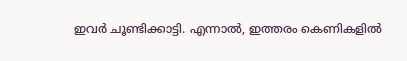ഇവർ ചൂണ്ടിക്കാട്ടി. എന്നാൽ, ഇത്തരം കെണികളിൽ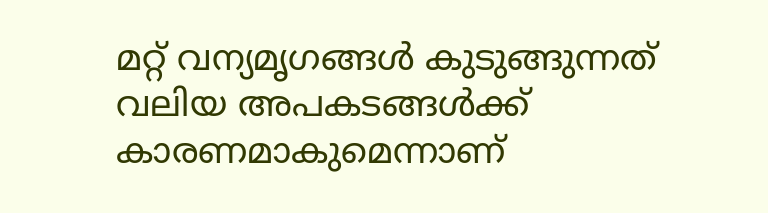മറ്റ് വന്യമൃഗങ്ങൾ കുടുങ്ങുന്നത് വലിയ അപകടങ്ങൾക്ക് കാരണമാകുമെന്നാണ്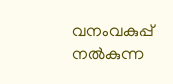വനംവകുപ്പ് നൽകുന്ന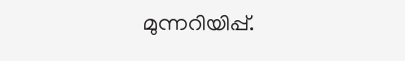മുന്നറിയിപ്പ്.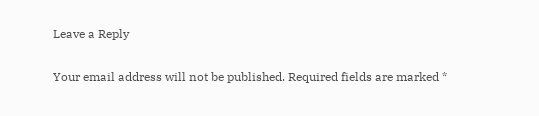Leave a Reply

Your email address will not be published. Required fields are marked *